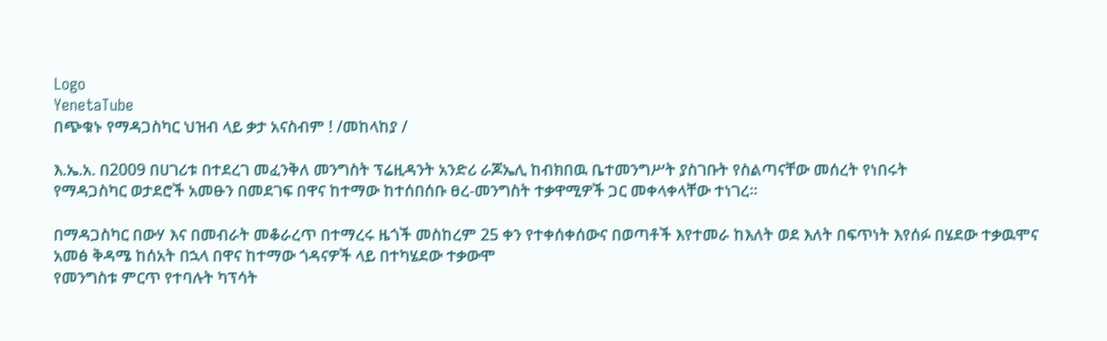Logo
YenetaTube
በጭቁኑ የማዳጋስካር ህዝብ ላይ ቃታ አናስብም ! /መከላከያ /

እ.ኤ.አ. በ2009 በሀገሪቱ በተደረገ መፈንቅለ መንግስት ፕሬዚዳንት አንድሪ ራጆኤሊ ከብክበዉ ቤተመንግሥት ያስገቡት የስልጣናቸው መሰረት የነበሩት
የማዳጋስካር ወታደሮች አመፁን በመደገፍ በዋና ከተማው ከተሰበሰቡ ፀረ-መንግስት ተቃዋሚዎች ጋር መቀላቀላቸው ተነገረ።

በማዳጋስካር በውሃ እና በመብራት መቆራረጥ በተማረሩ ዜጎች መስከረም 25 ቀን የተቀሰቀሰውና በወጣቶች እየተመራ ከእለት ወደ እለት በፍጥነት እየሰፉ በሄደው ተቃዉሞና አመፅ ቅዳሜ ከሰአት በኋላ በዋና ከተማው ጎዳናዎች ላይ በተካሄደው ተቃውሞ
የመንግስቱ ምርጥ የተባሉት ካፕሳት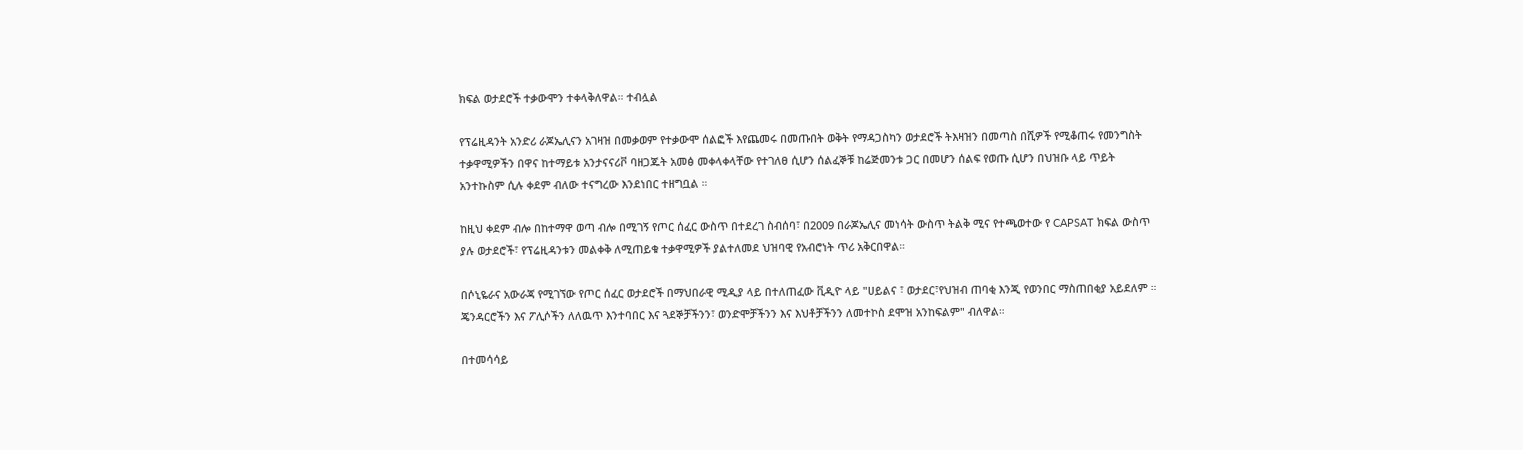ክፍል ወታደሮች ተቃውሞን ተቀላቅለዋል። ተብሏል

የፕሬዚዳንት አንድሪ ራጆኤሊናን አገዛዝ በመቃወም የተቃውሞ ሰልፎች እየጨመሩ በመጡበት ወቅት የማዳጋስካን ወታደሮች ትእዛዝን በመጣስ በሺዎች የሚቆጠሩ የመንግስት ተቃዋሚዎችን በዋና ከተማይቱ አንታናናሪቮ ባዘጋጁት አመፅ መቀላቀላቸው የተገለፀ ሲሆን ሰልፈኞቹ ከሬጅመንቱ ጋር በመሆን ሰልፍ የወጡ ሲሆን በህዝቡ ላይ ጥይት አንተኩስም ሲሉ ቀደም ብለው ተናግረው እንደነበር ተዘግቧል ።

ከዚህ ቀደም ብሎ በከተማዋ ወጣ ብሎ በሚገኝ የጦር ሰፈር ውስጥ በተደረገ ስብሰባ፣ በ2009 በራጆኤሊና መነሳት ውስጥ ትልቅ ሚና የተጫወተው የ CAPSAT ክፍል ውስጥ ያሉ ወታደሮች፣ የፕሬዚዳንቱን መልቀቅ ለሚጠይቁ ተቃዋሚዎች ያልተለመደ ህዝባዊ የአብሮነት ጥሪ አቅርበዋል።

በሶኒዬራና አውራጃ የሚገኘው የጦር ሰፈር ወታደሮች በማህበራዊ ሚዲያ ላይ በተለጠፈው ቪዲዮ ላይ "ሀይልና ፣ ወታደር፣የህዝብ ጠባቂ እንጂ የወንበር ማስጠበቂያ አይደለም ።
ጄንዳርሮችን እና ፖሊሶችን ለለዉጥ እንተባበር እና ጓደኞቻችንን፣ ወንድሞቻችንን እና እህቶቻችንን ለመተኮስ ደሞዝ አንከፍልም" ብለዋል።

በተመሳሳይ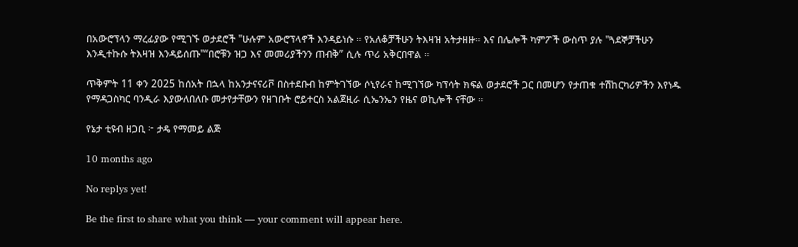በአውሮፕላን ማረፊያው የሚገኙ ወታደሮች "ሁሉም አውሮፕላኖች እንዳይነሱ ። የአለቆቻችሁን ትእዛዝ አትታዘዙ። እና በሌሎች ካምፖች ውስጥ ያሉ "ጓደኞቻችሁን እንዲተኩሱ ትእዛዝ እንዳይሰጡ"“በሮቹን ዝጋ እና መመሪያችንን ጠብቅ” ሲሉ ጥሪ አቅርበዋል ።

ጥቅምት 11 ቀን 2025 ከሰአት በኋላ ከአንታናናሪቮ በስተደቡብ ከምትገኘው ሶኒየራና ከሚገኘው ካፕሳት ክፍል ወታደሮች ጋር በመሆን የታጠቁ ተሽከርካሪዎችን እየነዱ የማዳጋስካር ባንዲራ እያውለበለቡ መታየታቸውን የዘገቡት ሮይተርስ አልጀዚራ ሲኤንኤን የዜና ወኪሎች ናቸው ።

የኔታ ቲዩብ ዘጋቢ ፦ ታዴ የማመይ ልጅ

10 months ago

No replys yet!

Be the first to share what you think — your comment will appear here.